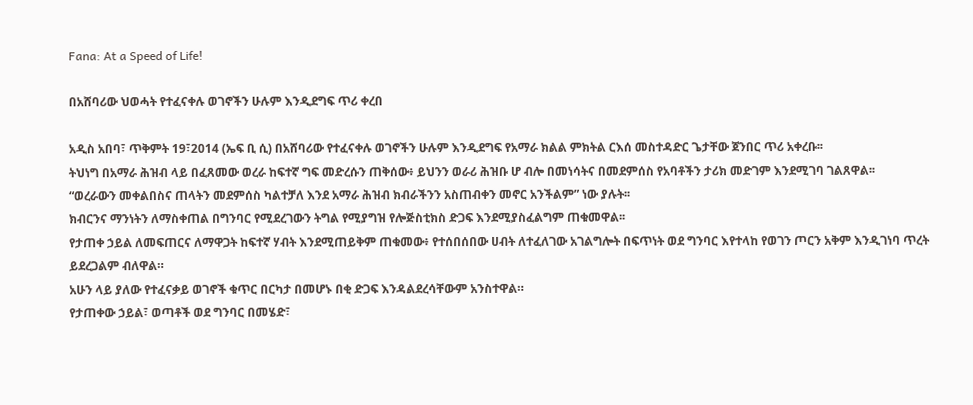Fana: At a Speed of Life!

በአሸባሪው ህወሓት የተፈናቀሉ ወገኖችን ሁሉም እንዲደግፍ ጥሪ ቀረበ

አዲስ አበባ፣ ጥቅምት 19፣2014 (ኤፍ ቢ ሲ) በአሸባሪው የተፈናቀሉ ወገኖችን ሁሉም እንዲደግፍ የአማራ ክልል ምክትል ርእሰ መስተዳድር ጌታቸው ጀንበር ጥሪ አቀረቡ፡፡
ትህነግ በአማራ ሕዝብ ላይ በፈጸመው ወረራ ከፍተኛ ግፍ መድረሱን ጠቅሰው፥ ይህንን ወራሪ ሕዝቡ ሆ ብሎ በመነሳትና በመደምሰስ የአባቶችን ታሪክ መድገም እንደሚገባ ገልጸዋል፡፡
“ወረራውን መቀልበስና ጠላትን መደምሰስ ካልተቻለ እንደ አማራ ሕዝብ ክብራችንን አስጠብቀን መኖር አንችልም” ነው ያሉት፡፡
ክብርንና ማንነትን ለማስቀጠል በግንባር የሚደረገውን ትግል የሚያግዝ የሎጅስቲክስ ድጋፍ እንደሚያስፈልግም ጠቁመዋል፡፡
የታጠቀ ኃይል ለመፍጠርና ለማዋጋት ከፍተኛ ሃብት እንደሚጠይቅም ጠቁመው፥ የተሰበሰበው ሀብት ለተፈለገው አገልግሎት በፍጥነት ወደ ግንባር እየተላከ የወገን ጦርን አቅም እንዲገነባ ጥረት ይደረጋልም ብለዋል።
አሁን ላይ ያለው የተፈናቃይ ወገኖች ቁጥር በርካታ በመሆኑ በቂ ድጋፍ እንዳልደረሳቸውም አንስተዋል።
የታጠቀው ኃይል፣ ወጣቶች ወደ ግንባር በመሄድ፣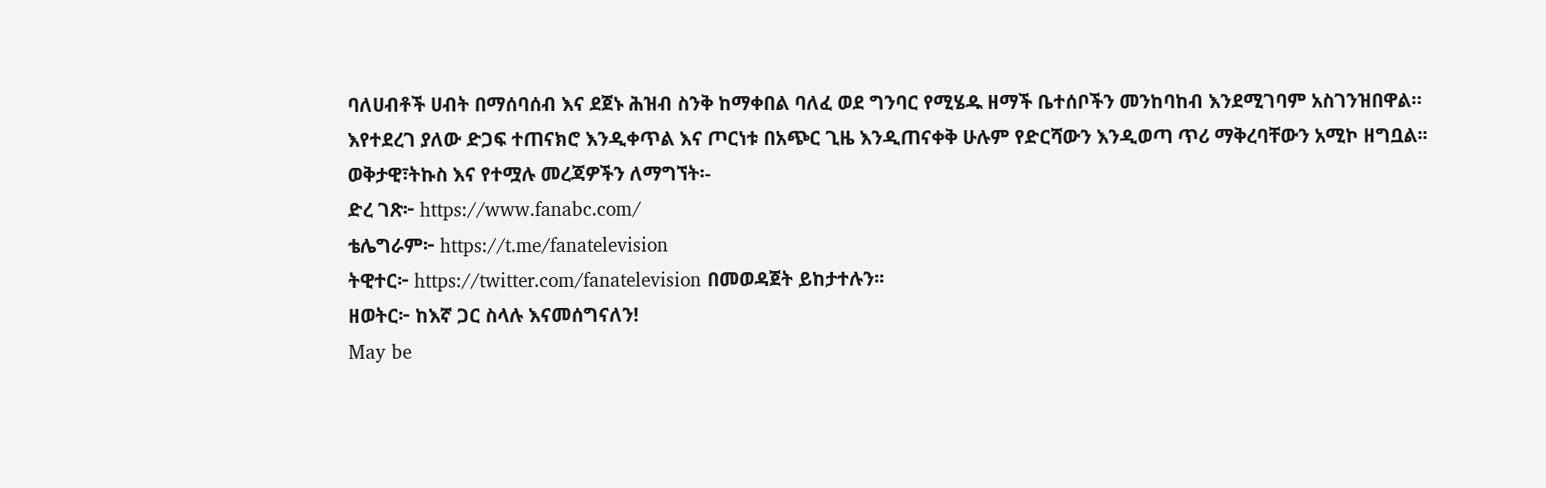ባለሀብቶች ሀብት በማሰባሰብ እና ደጀኑ ሕዝብ ስንቅ ከማቀበል ባለፈ ወደ ግንባር የሚሄዱ ዘማች ቤተሰቦችን መንከባከብ እንደሚገባም አስገንዝበዋል።
እየተደረገ ያለው ድጋፍ ተጠናክሮ እንዲቀጥል እና ጦርነቱ በአጭር ጊዜ እንዲጠናቀቅ ሁሉም የድርሻውን እንዲወጣ ጥሪ ማቅረባቸውን አሚኮ ዘግቧል፡፡
ወቅታዊ፣ትኩስ እና የተሟሉ መረጃዎችን ለማግኘት፡-
ድረ ገጽ፦ https://www.fanabc.com/
ቴሌግራም፦ https://t.me/fanatelevision
ትዊተር፦ https://twitter.com/fanatelevision በመወዳጀት ይከታተሉን፡፡
ዘወትር፦ ከእኛ ጋር ስላሉ እናመሰግናለን!
May be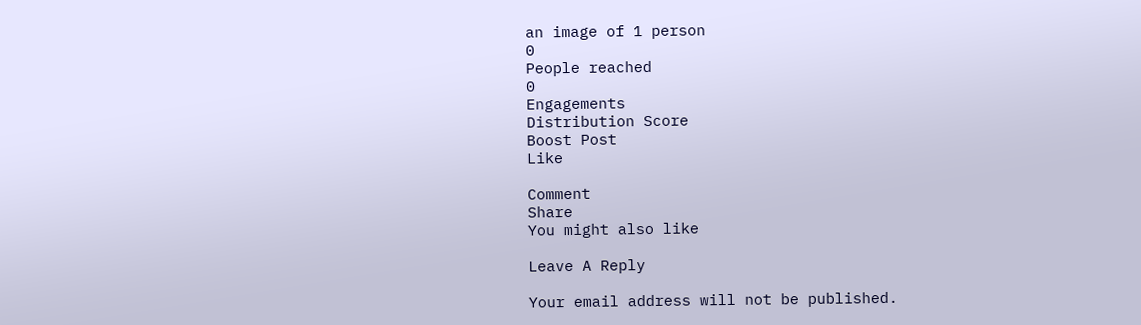an image of 1 person
0
People reached
0
Engagements
Distribution Score
Boost Post
Like

Comment
Share
You might also like

Leave A Reply

Your email address will not be published.